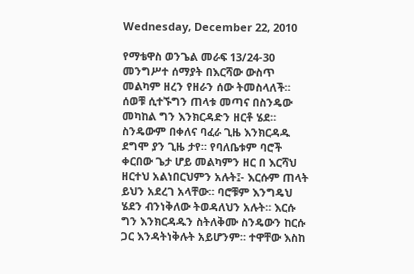Wednesday, December 22, 2010

የማቴዋስ ወንጌል መራፍ 13/24-30
መንግሥተ ሰማያት በእርሻው ውስጥ መልካም ዘረን የዘራን ሰው ትመስላለች። ሰወቹ ሲተኙግን ጠላቱ መጣና በስንዴው መካከል ግን እንክርዳድን ዘርቶ ሄደ። ስንዴውም በቀለና ባፈራ ጊዜ እንክርዳዱ ደግሞ ያን ጊዜ ታየ። የባለቤቱም ባሮች ቀርበው ጌታ ሆይ መልካምን ዘር በ እርሻህ ዘርተህ አልነበርህምን አሉት፤- እርሱም ጠላት ይህን አደረገ አላቸው። ባሮቹም እንግዴህ ሄደን ብንነቅለው ትወዳለህን አሉት። እርሱ ግን እንክርዳዱን ስትለቅሙ ስንዴውን ከርሱ ጋር እንዳትነቅሉት አይሆንም። ተዋቸው እስከ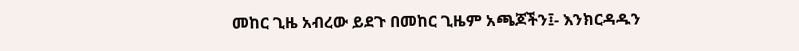መከር ጊዜ አብረው ይደጉ በመከር ጊዜም አጫጆችን፤- እንክርዳዱን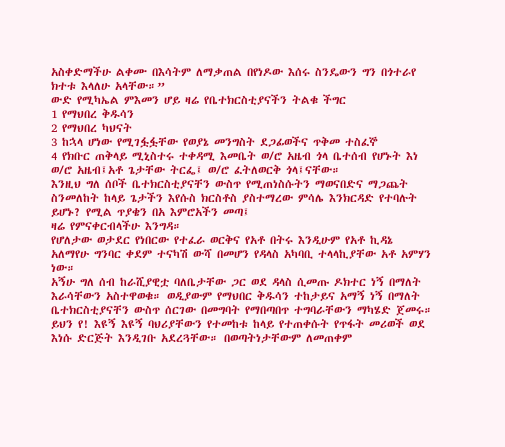አስቀድማችሁ ልቀሙ በእሳትም ለማቃጠል በየነዶው እሰሩ ስንዴውን ግን በጎተራየ ክተቱ እላለሁ አላቸው።”
ውድ የሚካኤል ምእመን ሆይ ዛሬ የቤተክርስቲያናችን ትልቁ ችግር
1 የማህበረ ቅዱሳን
2 የማህበረ ካህናት
3 ከኋላ ሆነው የሚገፏፏቸው የወያኔ መንግስት ደጋፊወችና ጥቅመ ተስፈኞ
4 የክቡር ጠቅላይ ሚኒስተሩ ተቀዳሚ እመቤት ወ/ሮ አዜብ ጎላ ቤተሰብ የሆኑት እነ ወ/ሮ አዜብ፤አቶ ጌታቸው ትርፌ፤ ወ/ሮ ፈትለወርቅ ጎላ፤ናቸው።
እንዚህ ግለ ሰቦች ቤተክርስቲያናቸን ውስጥ የሚጠነስሱትን ማወናበድና ማጋጨት ስንመለከት ከላይ ጌታችን እየሱስ ክርስቶስ ያስተማረው ምሳሌ እንክርዳድ የተባሉት ይሆኑ? የሚል ጥያቄን በአ እምሮአችን መጣ፤
ዛሬ የምናቀርብላችሁ እንግዳ።
የሆለታው ወታደር የነበርው የተፈራ ወርቅና የአቶ በትሩ እንዲሁም የአቶ ኪዳኔ አለማየሁ ግንባር ቀደም ተናካሽ ውሻ በመሆን የዳላስ አካባቢ ተላላኪያቸው አቶ አምሃን ነው።
አኝሁ ግለ ሰብ ከራሺያዊቷ ባለቤታቸው ጋር ወደ ዳላስ ሲመጡ ዶክተር ነኝ በማለት እራሳቸውን አስተዋወቁ። ወዲያውም የማህበር ቅዱሳን ተከታይና አማኝ ነኝ በማለት ቤተክርስቲያናቸን ውስጥ ሰርገው በመግባት የማበጣበጥ ተግባራቸውን ማካሄድ ጀመሩ። ይህን የ! እዩኝ እዩኝ ባህሪያቸውን የተመከቱ ከላይ የተጠቀሱት የጥፋት መሪወች ወደ እነሱ ድርጅት እንዲገቡ አደረጓቸው። በወጣትነታቸውም ለመጠቀም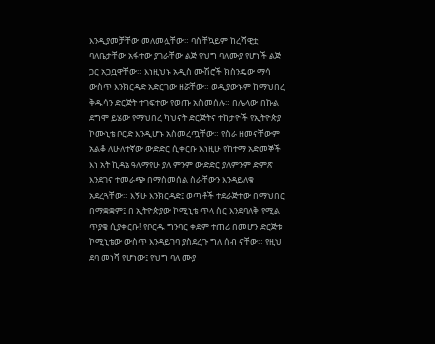እንዲያመቻቸው መለመሏቸው። ባስቸኳይም ከረሻዊቷ ባለቤታቸው አፋተው ያገራቸው ልጅ የህግ ባለሙያ የሆነች ልጅ ጋር አጋቧዋቸው። እነዚህኑ አዲስ ሙሽሮች ክስንዴው ማሳ ውስጥ እንክርዳድ አድርገው ዘሯቸው። ወዲያውኑም ከማህበረ ቅዱሳን ድርጅት ተገፍተው የወጡ አስመሰሉ። በሌላው በኩል ደግሞ ይሄው የማህበረ ካህናት ድርጅትና ተከታዮች የኢትዮጵያ ኮሙኒቴ ቦርድ እንዲሆኑ አስመረጧቸው። የስራ ዘመናቸውም አልቆ ለሁለተኛው ውድድር ሲቀርቡ እነዚሁ የከተማ አድመኞች እነ አት ኪዳኔ ዓለማየሁ ያለ ምንም ውድድር ያለምንም ድምጽ እንደገና ተመራጭ በማስመሰል ስራቸውን እንዳይለቁ አደረጓቸው። እኝሁ እንክርዳድ፤ ወጣቶች ተደራጅተው በማህበር በማቋቋም፤ በ ኢትዮጵያው ኮሚኒቴ ጥላ ስር እንደባለቅ የሚል ጥያቄ ሲያቀርቡ! የቦርዱ ግንባር ቀደም ተጠሪ በመሆን ድርጅቱ ኮሚኒቴው ውስጥ እንዳይገባ ያስደረጉ ግለ ሰብ ናቸው። የዚህ ደባ መነሻ የሆነው፤ የህግ ባለ ሙያ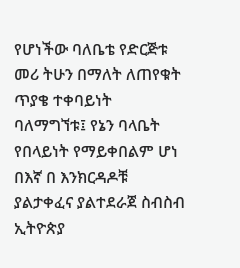የሆነችው ባለቤቴ የድርጅቱ መሪ ትሁን በማለት ለጠየቁት ጥያቄ ተቀባይነት ባለማግኘቱ፤ የኔን ባላቤት የበላይነት የማይቀበልም ሆነ በእኛ በ እንክርዳዶቹ ያልታቀፈና ያልተደራጀ ስብስብ ኢትዮጵያ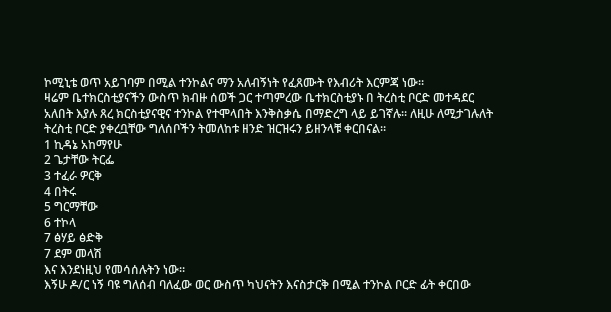ኮሚኒቴ ወጥ አይገባም በሚል ተንኮልና ማን አለብኝነት የፈጸሙት የእብሪት እርምጃ ነው።
ዛሬም ቤተክርስቲያናችን ውስጥ ክብዙ ሰወች ጋር ተጣምረው ቤተክርስቲያኑ በ ትረስቲ ቦርድ መተዳደር አለበት እያሉ ጸረ ክርስቲያናዊና ተንኮል የተሞላበት እንቅስቃሴ በማድረግ ላይ ይገኛሉ። ለዚሁ ለሚታገሉለት ትረስቲ ቦርድ ያቀረቧቸው ግለሰቦችን ትመለከቱ ዘንድ ዝርዝሩን ይዘንላቹ ቀርበናል።
1 ኪዳኔ አከማየሁ
2 ጌታቸው ትርፌ
3 ተፈራ ዎርቅ
4 በትሩ
5 ግርማቸው
6 ተኮላ
7 ፅሃይ ፅድቅ
7 ደም መላሽ
እና እንደነዚህ የመሳሰሉትን ነው።
እኝሁ ዶ/ር ነኝ ባዩ ግለሰብ ባለፈው ወር ውስጥ ካህናትን እናስታርቅ በሚል ተንኮል ቦርድ ፊት ቀርበው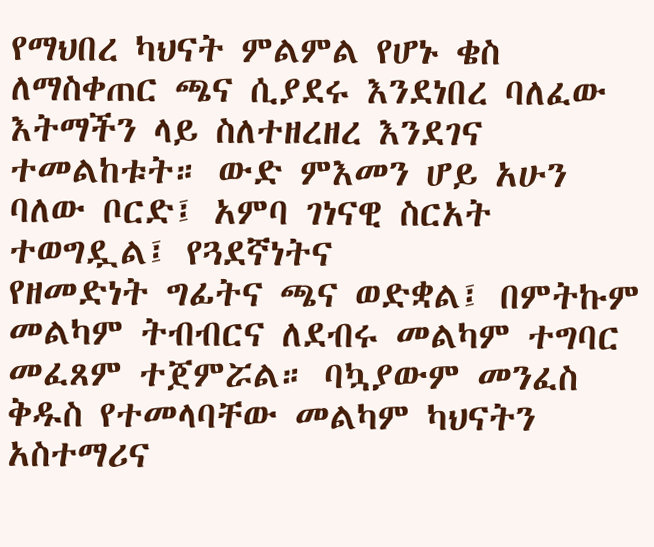የማህበረ ካህናት ምልምል የሆኑ ቄስ ለማስቀጠር ጫና ሲያደሩ እንደነበረ ባለፈው እትማችን ላይ ስለተዘረዘረ እንደገና ተመልከቱት። ውድ ምእመን ሆይ አሁን ባለው ቦርድ፤ አምባ ገነናዊ ስርአት ተወግዷል፤ የጓደኛነትና
የዘመድነት ግፊትና ጫና ወድቋል፤ በምትኩም መልካም ትብብርና ለደብሩ መልካም ተግባር መፈጸም ተጀምሯል። ባኳያውም መንፈስ ቅዱስ የተመላባቸው መልካም ካህናትን አስተማሪና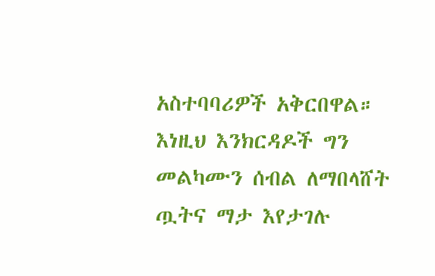አስተባባሪዎች አቅርበዋል። እነዚህ እንክርዳዶች ግን መልካሙን ሰብል ለማበላሸት ጧትና ማታ እየታገሉ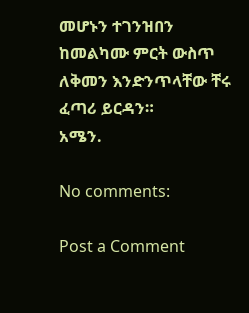መሆኑን ተገንዝበን ከመልካሙ ምርት ውስጥ ለቅመን እንድንጥላቸው ቸሩ ፈጣሪ ይርዳን።
አሜን.

No comments:

Post a Comment